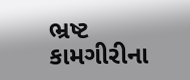ભ્રષ્ટ કામગીરીના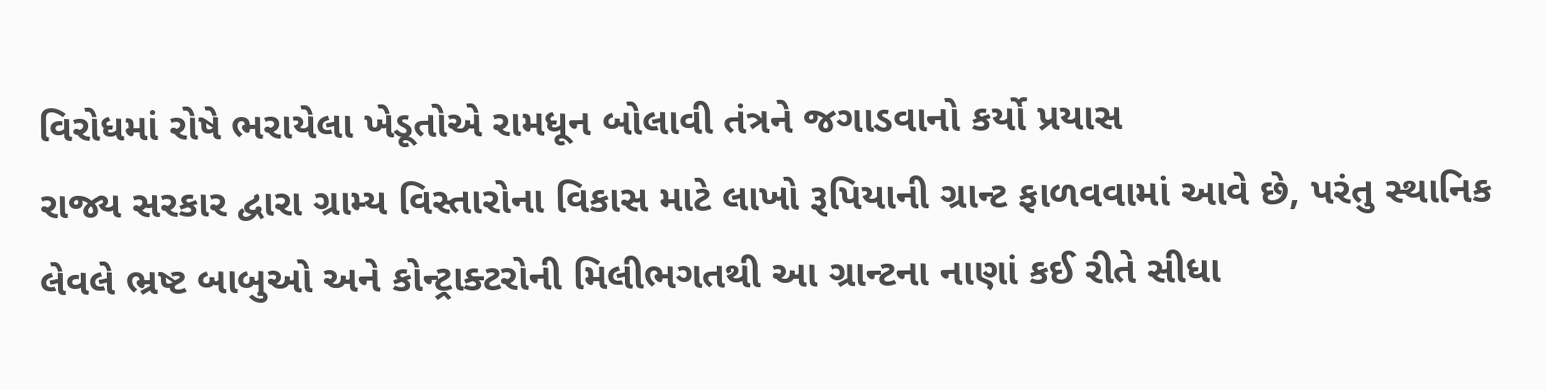વિરોધમાં રોષે ભરાયેલા ખેડૂતોએ રામધૂન બોલાવી તંત્રને જગાડવાનો કર્યો પ્રયાસ
રાજ્ય સરકાર દ્વારા ગ્રામ્ય વિસ્તારોના વિકાસ માટે લાખો રૂપિયાની ગ્રાન્ટ ફાળવવામાં આવે છે, પરંતુ સ્થાનિક લેવલે ભ્રષ્ટ બાબુઓ અને કોન્ટ્રાક્ટરોની મિલીભગતથી આ ગ્રાન્ટના નાણાં કઈ રીતે સીધા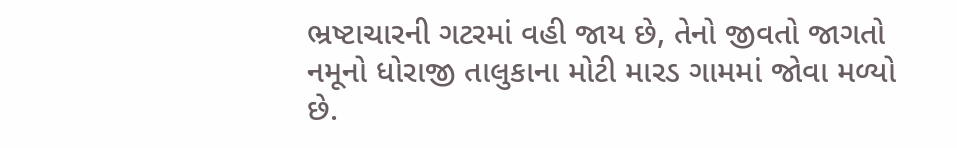ભ્રષ્ટાચારની ગટરમાં વહી જાય છે, તેનો જીવતો જાગતો નમૂનો ધોરાજી તાલુકાના મોટી મારડ ગામમાં જોવા મળ્યો છે.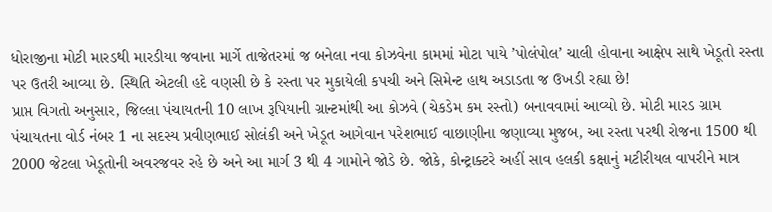ધોરાજીના મોટી મારડથી મારડીયા જવાના માર્ગે તાજેતરમાં જ બનેલા નવા કોઝવેના કામમાં મોટા પાયે ’પોલંપોલ’ ચાલી હોવાના આક્ષેપ સાથે ખેડૂતો રસ્તા પર ઉતરી આવ્યા છે. સ્થિતિ એટલી હદે વણસી છે કે રસ્તા પર મુકાયેલી કપચી અને સિમેન્ટ હાથ અડાડતા જ ઉખડી રહ્યા છે!
પ્રાપ્ત વિગતો અનુસાર, જિલ્લા પંચાયતની 10 લાખ રૂપિયાની ગ્રાન્ટમાંથી આ કોઝવે (ચેકડેમ કમ રસ્તો) બનાવવામાં આવ્યો છે. મોટી મારડ ગ્રામ પંચાયતના વોર્ડ નંબર 1 ના સદસ્ય પ્રવીણભાઈ સોલંકી અને ખેડૂત આગેવાન પરેશભાઈ વાછાણીના જણાવ્યા મુજબ, આ રસ્તા પરથી રોજના 1500 થી 2000 જેટલા ખેડૂતોની અવરજવર રહે છે અને આ માર્ગ 3 થી 4 ગામોને જોડે છે. જોકે, કોન્ટ્રાક્ટરે અહીં સાવ હલકી કક્ષાનું મટીરીયલ વાપરીને માત્ર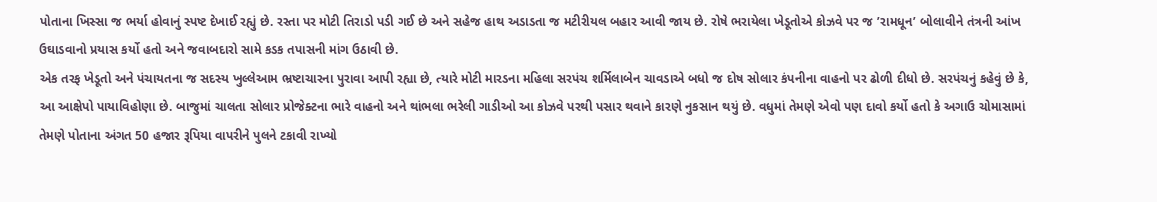પોતાના ખિસ્સા જ ભર્યા હોવાનું સ્પષ્ટ દેખાઈ રહ્યું છે. રસ્તા પર મોટી તિરાડો પડી ગઈ છે અને સહેજ હાથ અડાડતા જ મટીરીયલ બહાર આવી જાય છે. રોષે ભરાયેલા ખેડૂતોએ કોઝવે પર જ ’રામધૂન’ બોલાવીને તંત્રની આંખ ઉઘાડવાનો પ્રયાસ કર્યો હતો અને જવાબદારો સામે કડક તપાસની માંગ ઉઠાવી છે.
એક તરફ ખેડૂતો અને પંચાયતના જ સદસ્ય ખુલ્લેઆમ ભ્રષ્ટાચારના પુરાવા આપી રહ્યા છે, ત્યારે મોટી મારડના મહિલા સરપંચ શર્મિલાબેન ચાવડાએ બધો જ દોષ સોલાર કંપનીના વાહનો પર ઢોળી દીધો છે. સરપંચનું કહેવું છે કે, આ આક્ષેપો પાયાવિહોણા છે. બાજુમાં ચાલતા સોલાર પ્રોજેક્ટના ભારે વાહનો અને થાંભલા ભરેલી ગાડીઓ આ કોઝવે પરથી પસાર થવાને કારણે નુકસાન થયું છે. વધુમાં તેમણે એવો પણ દાવો કર્યો હતો કે અગાઉ ચોમાસામાં તેમણે પોતાના અંગત 50 હજાર રૂપિયા વાપરીને પુલને ટકાવી રાખ્યો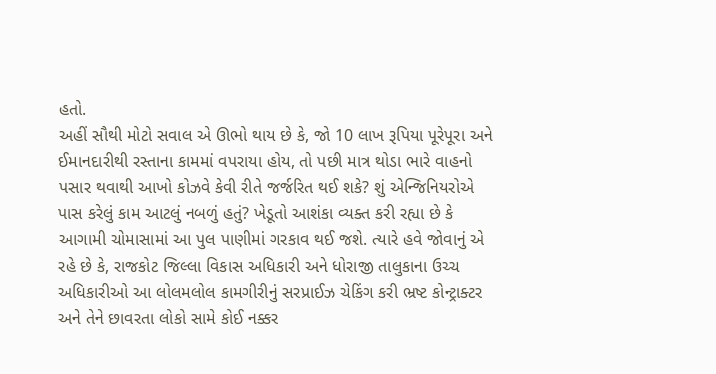હતો.
અહીં સૌથી મોટો સવાલ એ ઊભો થાય છે કે, જો 10 લાખ રૂપિયા પૂરેપૂરા અને ઈમાનદારીથી રસ્તાના કામમાં વપરાયા હોય, તો પછી માત્ર થોડા ભારે વાહનો પસાર થવાથી આખો કોઝવે કેવી રીતે જર્જરિત થઈ શકે? શું એન્જિનિયરોએ પાસ કરેલું કામ આટલું નબળું હતું? ખેડૂતો આશંકા વ્યક્ત કરી રહ્યા છે કે આગામી ચોમાસામાં આ પુલ પાણીમાં ગરકાવ થઈ જશે. ત્યારે હવે જોવાનું એ રહે છે કે, રાજકોટ જિલ્લા વિકાસ અધિકારી અને ધોરાજી તાલુકાના ઉચ્ચ અધિકારીઓ આ લોલમલોલ કામગીરીનું સરપ્રાઈઝ ચેકિંગ કરી ભ્રષ્ટ કોન્ટ્રાક્ટર અને તેને છાવરતા લોકો સામે કોઈ નક્કર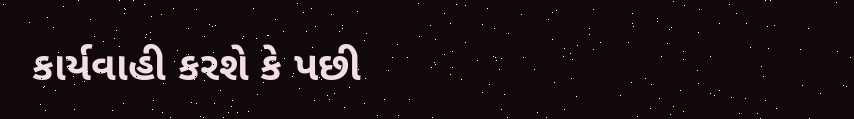કાર્યવાહી કરશે કે પછી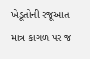ખેડૂતોની રજૂઆત માત્ર કાગળ પર જ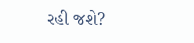રહી જશે?